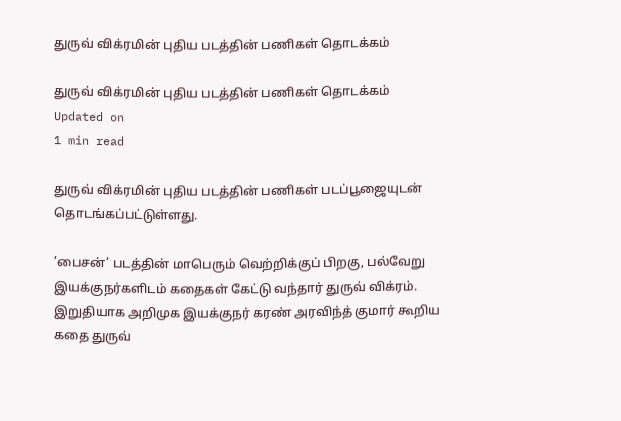துருவ் விக்ரமின் புதிய படத்தின் பணிகள் தொடக்கம்

துருவ் விக்ரமின் புதிய படத்தின் பணிகள் தொடக்கம்
Updated on
1 min read

துருவ் விக்ரமின் புதிய படத்தின் பணிகள் படப்பூஜையுடன் தொடங்கப்பட்டுள்ளது.

’பைசன்’ படத்தின் மாபெரும் வெற்றிக்குப் பிறகு, பல்வேறு இயக்குநர்களிடம் கதைகள் கேட்டு வந்தார் துருவ் விக்ரம். இறுதியாக அறிமுக இயக்குநர் கரண் அரவிந்த் குமார் கூறிய கதை துருவ்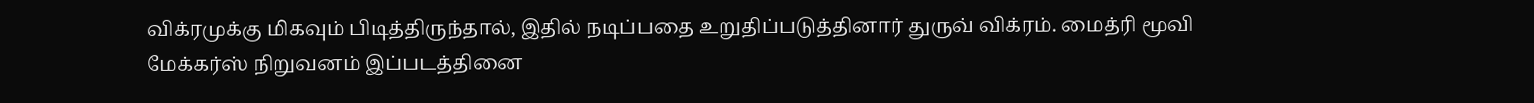விக்ரமுக்கு மிகவும் பிடித்திருந்தால், இதில் நடிப்பதை உறுதிப்படுத்தினார் துருவ் விக்ரம். மைத்ரி மூவி மேக்கர்ஸ் நிறுவனம் இப்படத்தினை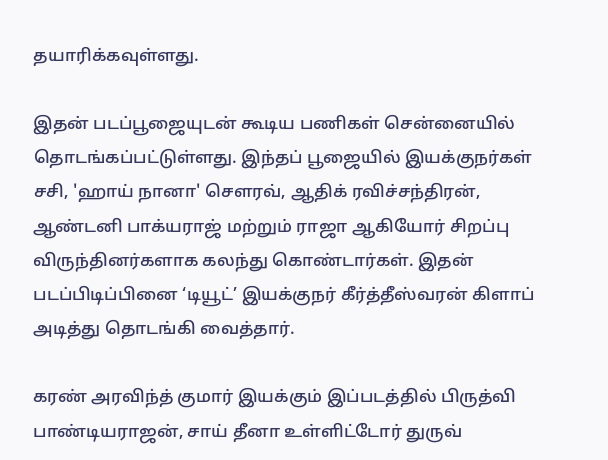தயாரிக்கவுள்ளது.

இதன் படப்பூஜையுடன் கூடிய பணிகள் சென்னையில் தொடங்கப்பட்டுள்ளது. இந்தப் பூஜையில் இயக்குநர்கள் சசி, 'ஹாய் நானா' சௌரவ், ஆதிக் ரவிச்சந்திரன், ஆண்டனி பாக்யராஜ் மற்றும் ராஜா ஆகியோர் சிறப்பு விருந்தினர்களாக கலந்து கொண்டார்கள். இதன் படப்பிடிப்பினை ‘டியூட்’ இயக்குநர் கீர்த்தீஸ்வரன் கிளாப் அடித்து தொடங்கி வைத்தார்.

கரண் அரவிந்த் குமார் இயக்கும் இப்படத்தில் பிருத்வி பாண்டியராஜன், சாய் தீனா உள்ளிட்டோர் துருவ்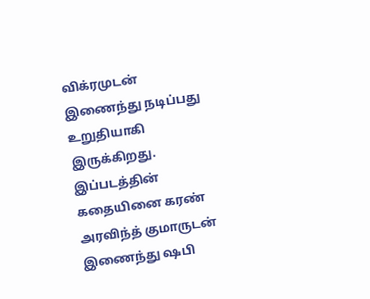விக்ரமுடன் இணைந்து நடிப்பது உறுதியாகி இருக்கிறது. இப்படத்தின் கதையினை கரண் அரவிந்த் குமாருடன் இணைந்து ஷபி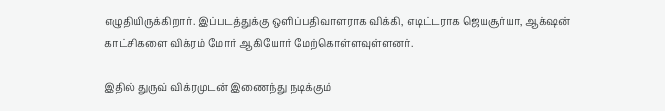எழுதியிருக்கிறார். இப்படத்துக்கு ஒளிப்பதிவாளராக விக்கி, எடிட்டராக ஜெயசூர்யா, ஆக்‌ஷன் காட்சிகளை விக்ரம் மோர் ஆகியோர் மேற்கொள்ளவுள்ளனர்.

இதில் துருவ் விக்ரமுடன் இணைந்து நடிக்கும்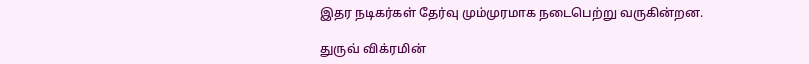இதர நடிகர்கள் தேர்வு மும்முரமாக நடைபெற்று வருகின்றன.

துருவ் விக்ரமின்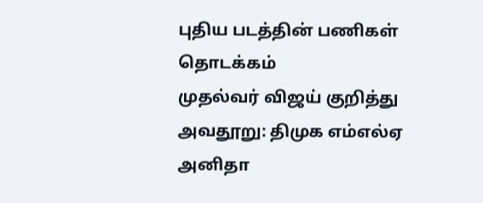புதிய படத்தின் பணிகள் தொடக்கம்
முதல்வர் விஜய் குறித்து அவதூறு: திமுக எம்எல்ஏ அனிதா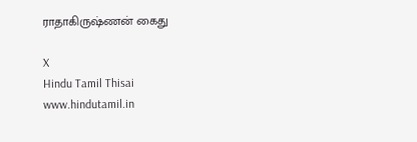ராதாகிருஷ்ணன் கைது

X
Hindu Tamil Thisai
www.hindutamil.in